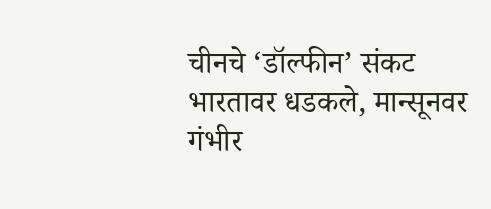चीनचे ‘डॉल्फीन’ संकट भारतावर धडकले, मान्सूनवर गंभीर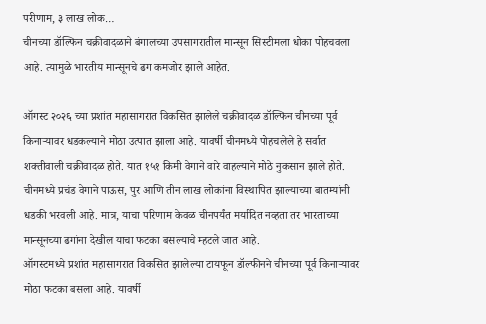परीणाम, ३ लाख लोक…
चीनच्या डॉल्फिन चक्रीवादळाने बंगालच्या उपसागरातील मान्सून सिस्टीमला धोका पोहचवला आहे. त्यामुळे भारतीय मान्सूनचे ढग कमजोर झाले आहेत.

ऑगस्ट २०२६ च्या प्रशांत महासागरात विकसित झालेले चक्रीवादळ डॉल्फिन चीनच्या पूर्व किनाऱ्यावर धडकल्याने मोठा उत्पात झाला आहे. यावर्षी चीनमध्ये पोहचलेले हे सर्वात शक्तीवाली चक्रीवादळ होते. यात १५१ किमी वेगाने वारे वाहल्याने मोठे नुकसान झाले होते. चीनमध्ये प्रचंड वेगाने पाऊस, पुर आणि तीन लाख लोकांना विस्थापित झाल्याच्या बातम्यांनी धडकी भरवली आहे. मात्र, याचा परिणाम केवळ चीनपर्यंत मर्यादित नव्हता तर भारताच्या मान्सूनच्या ढगांना देखील याचा फटका बसल्याचे म्हटले जात आहे.
ऑगस्टमध्ये प्रशांत महासागरात विकसित झालेल्या टायफून डॉल्फीनने चीनच्या पूर्व किनाऱ्यावर मोठा फटका बसला आहे. यावर्षी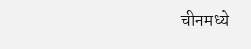चीनमध्ये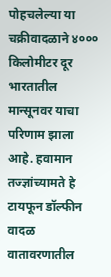पोहचलेल्या या चक्रीवादळाने ४००० किलोमीटर दूर भारतातील मान्सूनवर याचा परिणाम झाला आहे. हवामान तज्ज्ञांच्यामते हे टायफून डॉल्फीन वादळ वातावरणातील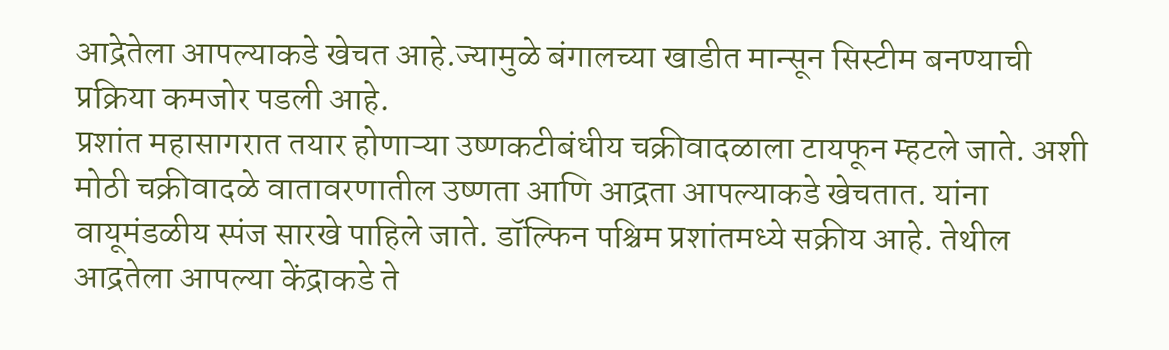आद्रेतेला आपल्याकडे खेचत आहे.ज्यामुळे बंगालच्या खाडीत मान्सून सिस्टीम बनण्याची प्रक्रिया कमजोर पडली आहे.
प्रशांत महासागरात तयार होणाऱ्या उष्णकटीबंधीय चक्रीवादळाला टायफून म्हटले जाते. अशी मोठी चक्रीवादळे वातावरणातील उष्णता आणि आद्रता आपल्याकडे खेचतात. यांना वायूमंडळीय स्पंज सारखे पाहिले जाते. डॉल्फिन पश्चिम प्रशांतमध्ये सक्रीय आहे. तेथील आद्रतेला आपल्या केंद्राकडे ते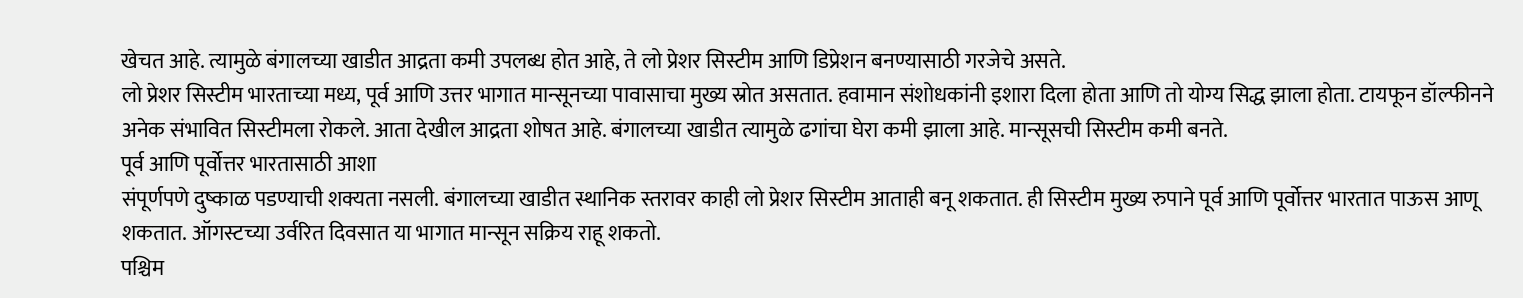खेचत आहे. त्यामुळे बंगालच्या खाडीत आद्रता कमी उपलब्ध होत आहे, ते लो प्रेशर सिस्टीम आणि डिप्रेशन बनण्यासाठी गरजेचे असते.
लो प्रेशर सिस्टीम भारताच्या मध्य, पूर्व आणि उत्तर भागात मान्सूनच्या पावासाचा मुख्य स्रोत असतात. हवामान संशोधकांनी इशारा दिला होता आणि तो योग्य सिद्ध झाला होता. टायफून डॉल्फीनने अनेक संभावित सिस्टीमला रोकले. आता देखील आद्रता शोषत आहे. बंगालच्या खाडीत त्यामुळे ढगांचा घेरा कमी झाला आहे. मान्सूसची सिस्टीम कमी बनते.
पूर्व आणि पूर्वोत्तर भारतासाठी आशा
संपूर्णपणे दुष्काळ पडण्याची शक्यता नसली. बंगालच्या खाडीत स्थानिक स्तरावर काही लो प्रेशर सिस्टीम आताही बनू शकतात. ही सिस्टीम मुख्य रुपाने पूर्व आणि पूर्वोत्तर भारतात पाऊस आणू शकतात. ऑगस्टच्या उर्वरित दिवसात या भागात मान्सून सक्रिय राहू शकतो.
पश्चिम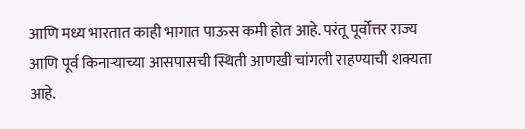आणि मध्य भारतात काही भागात पाऊस कमी होत आहे. परंतू पूर्वोत्तर राज्य आणि पूर्व किनाऱ्याच्या आसपासची स्थिती आणखी चांगली राहण्याची शक्यता आहे.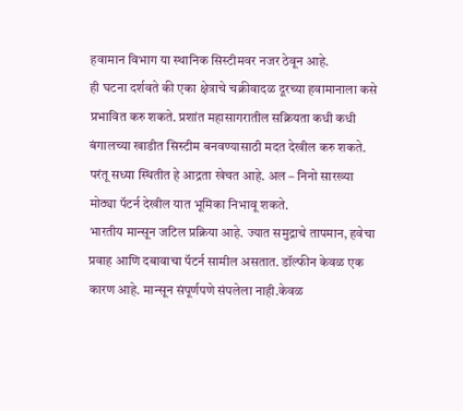हवामान विभाग या स्थानिक सिस्टीमवर नजर ठेवून आहे.
ही घटना दर्शवते की एका क्षेत्राचे चक्रीवादळ दूरच्या हवामानाला कसे प्रभावित करु शकते. प्रशांत महासागरातील सक्रियता कधी कधी बंगालच्या खाडीत सिस्टीम बनवण्यासाठी मदत देखील करु शकते. परंतू सध्या स्थितीत हे आद्रता खेचत आहे. अल – निनो सारख्या मोठ्या पॅटर्न देखील यात भूमिका निभावू शकते.
भारतीय मान्सून जटिल प्रक्रिया आहे. ज्यात समुद्राचे तापमान, हवेचा प्रवाह आणि दबावाचा पॅटर्न सामील असतात. डॉल्फीन केवळ एक कारण आहे. मान्सून संपूर्णपणे संपलेला नाही.केवळ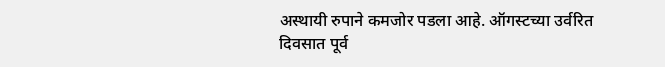अस्थायी रुपाने कमजोर पडला आहे. ऑगस्टच्या उर्वरित दिवसात पूर्व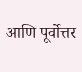आणि पूर्वोत्तर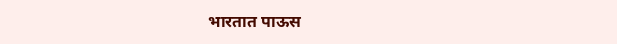भारतात पाऊस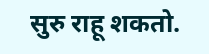सुरु राहू शकतो.